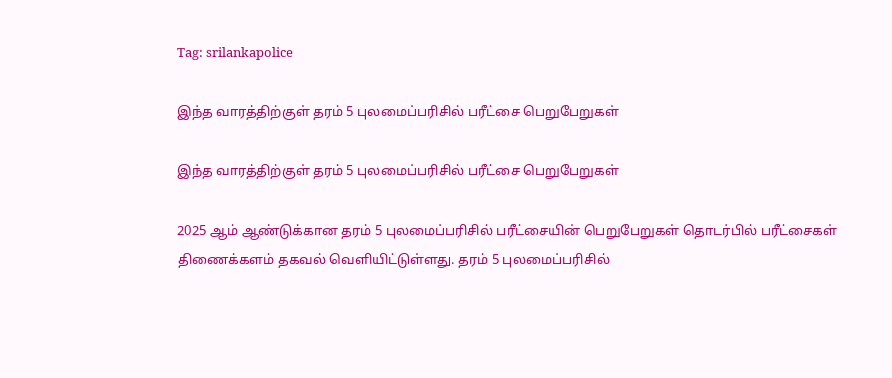Tag: srilankapolice

இந்த வாரத்திற்குள் தரம் 5 புலமைப்பரிசில் பரீட்சை பெறுபேறுகள்

இந்த வாரத்திற்குள் தரம் 5 புலமைப்பரிசில் பரீட்சை பெறுபேறுகள்

2025 ஆம் ஆண்டுக்கான தரம் 5 புலமைப்பரிசில் பரீட்சையின் பெறுபேறுகள் தொடர்பில் பரீட்சைகள் திணைக்களம் தகவல் வெளியிட்டுள்ளது. தரம் 5 புலமைப்பரிசில்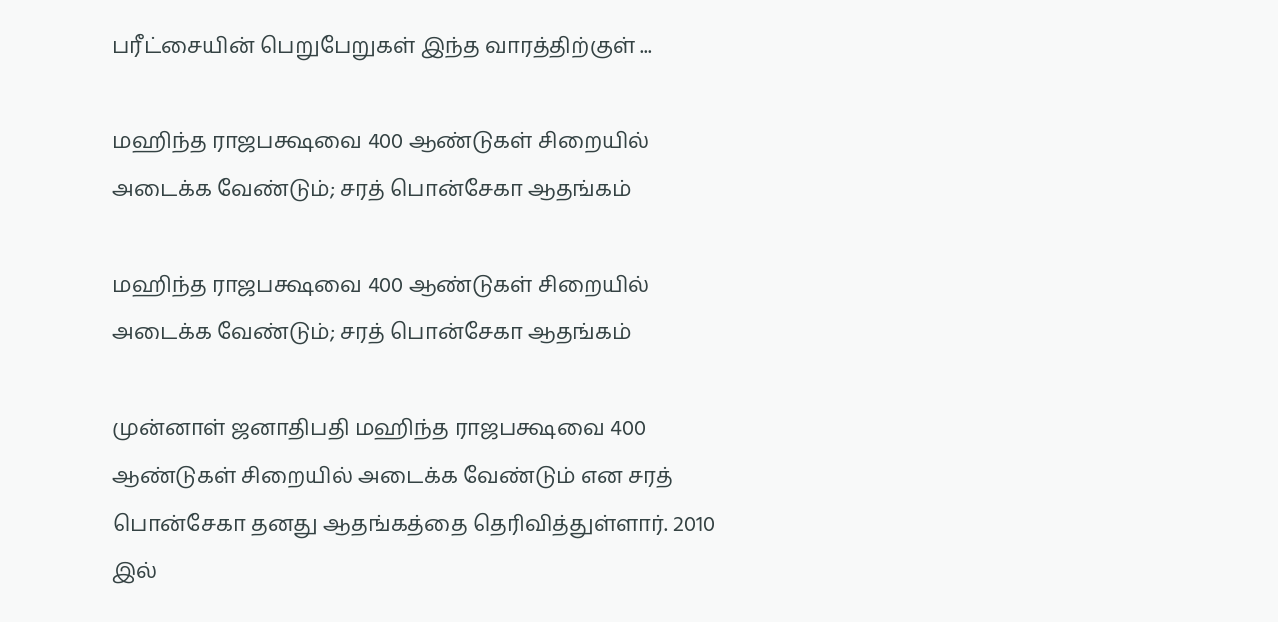பரீட்சையின் பெறுபேறுகள் இந்த வாரத்திற்குள் ...

மஹிந்த ராஜபக்ஷவை 400 ஆண்டுகள் சிறையில் அடைக்க வேண்டும்; சரத் பொன்சேகா ஆதங்கம்

மஹிந்த ராஜபக்ஷவை 400 ஆண்டுகள் சிறையில் அடைக்க வேண்டும்; சரத் பொன்சேகா ஆதங்கம்

முன்னாள் ஜனாதிபதி மஹிந்த ராஜபக்ஷவை 400 ஆண்டுகள் சிறையில் அடைக்க வேண்டும் என சரத் பொன்சேகா தனது ஆதங்கத்தை தெரிவித்துள்ளார். 2010 இல்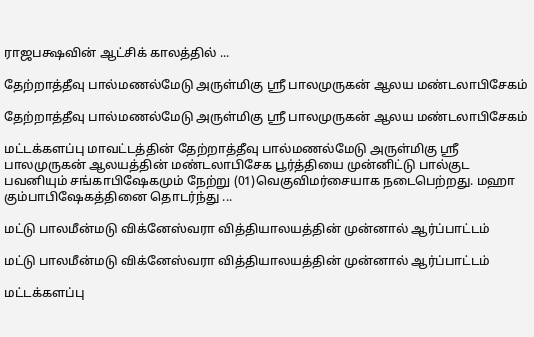ராஜபக்ஷவின் ஆட்சிக் காலத்தில் ...

தேற்றாத்தீவு பால்மணல்மேடு அருள்மிகு ஸ்ரீ பாலமுருகன் ஆலய மண்டலாபிசேகம்

தேற்றாத்தீவு பால்மணல்மேடு அருள்மிகு ஸ்ரீ பாலமுருகன் ஆலய மண்டலாபிசேகம்

மட்டக்களப்பு மாவட்டத்தின் தேற்றாத்தீவு பால்மணல்மேடு அருள்மிகு ஸ்ரீ பாலமுருகன் ஆலயத்தின் மண்டலாபிசேக பூர்த்தியை முன்னிட்டு பால்குட பவனியும் சங்காபிஷேகமும் நேற்று (01)வெகுவிமர்சையாக நடைபெற்றது. மஹா கும்பாபிஷேகத்தினை தொடர்ந்து ...

மட்டு பாலமீன்மடு விக்னேஸ்வரா வித்தியாலயத்தின் முன்னால் ஆர்ப்பாட்டம்

மட்டு பாலமீன்மடு விக்னேஸ்வரா வித்தியாலயத்தின் முன்னால் ஆர்ப்பாட்டம்

மட்டக்களப்பு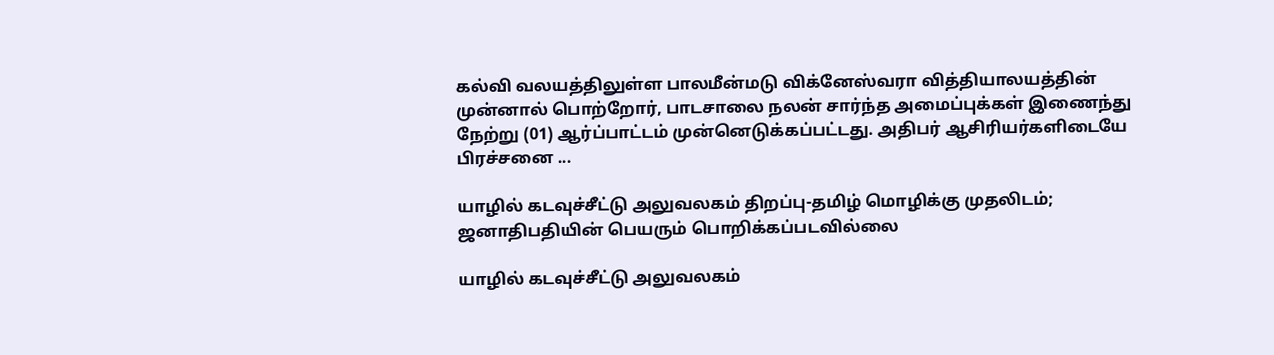கல்வி வலயத்திலுள்ள பாலமீன்மடு விக்னேஸ்வரா வித்தியாலயத்தின் முன்னால் பொற்றோர், பாடசாலை நலன் சார்ந்த அமைப்புக்கள் இணைந்து நேற்று (01) ஆர்ப்பாட்டம் முன்னெடுக்கப்பட்டது. அதிபர் ஆசிரியர்களிடையே பிரச்சனை ...

யாழில் கடவுச்சீட்டு அலுவலகம் திறப்பு-தமிழ் மொழிக்கு முதலிடம்; ஜனாதிபதியின் பெயரும் பொறிக்கப்படவில்லை

யாழில் கடவுச்சீட்டு அலுவலகம்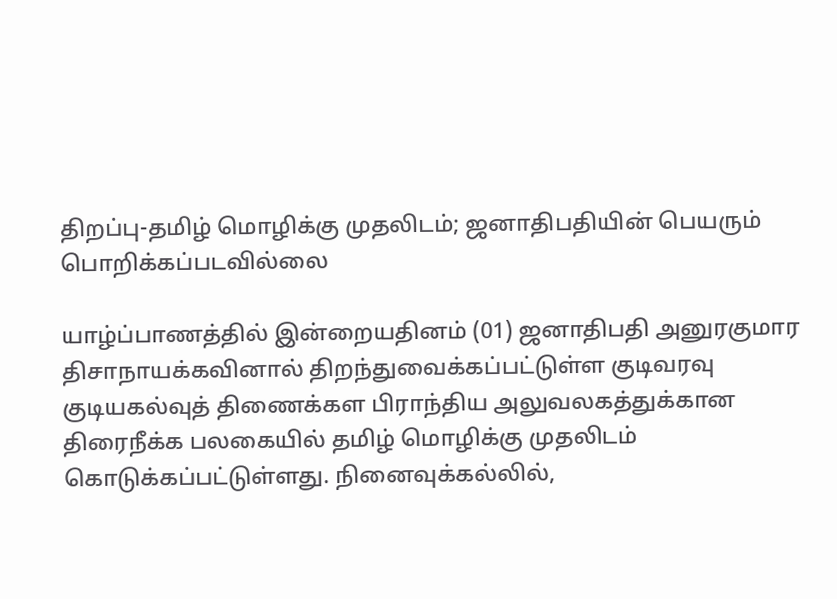திறப்பு-தமிழ் மொழிக்கு முதலிடம்; ஜனாதிபதியின் பெயரும் பொறிக்கப்படவில்லை

யாழ்ப்பாணத்தில் இன்றையதினம் (01) ஜனாதிபதி அனுரகுமார திசாநாயக்கவினால் திறந்துவைக்கப்பட்டுள்ள குடிவரவு குடியகல்வுத் திணைக்கள பிராந்திய அலுவலகத்துக்கான திரைநீக்க பலகையில் தமிழ் மொழிக்கு முதலிடம் கொடுக்கப்பட்டுள்ளது. நினைவுக்கல்லில்,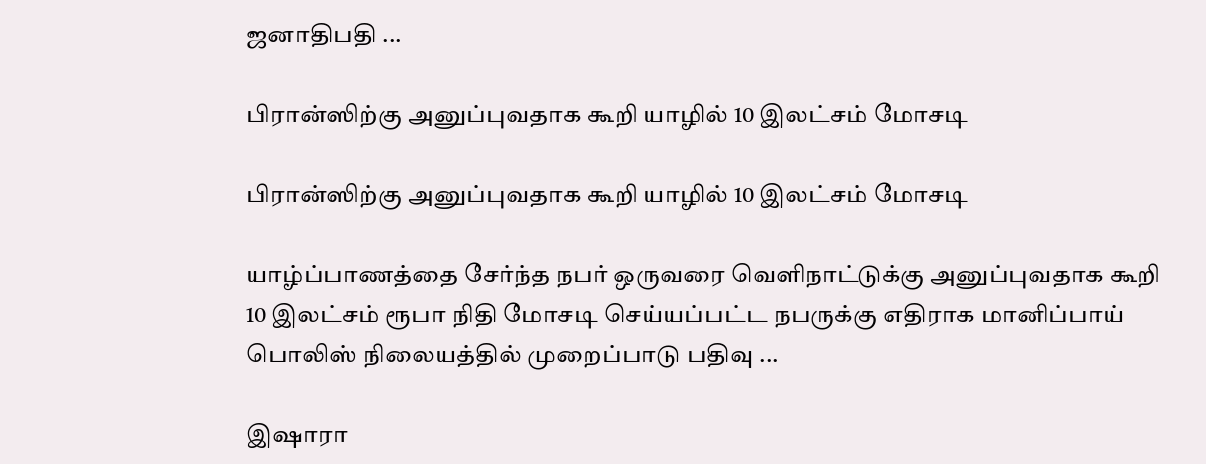ஜனாதிபதி ...

பிரான்ஸிற்கு அனுப்புவதாக கூறி யாழில் 10 இலட்சம் மோசடி

பிரான்ஸிற்கு அனுப்புவதாக கூறி யாழில் 10 இலட்சம் மோசடி

யாழ்ப்பாணத்தை சேர்ந்த நபர் ஒருவரை வெளிநாட்டுக்கு அனுப்புவதாக கூறி 10 இலட்சம் ரூபா நிதி மோசடி செய்யப்பட்ட நபருக்கு எதிராக மானிப்பாய் பொலிஸ் நிலையத்தில் முறைப்பாடு பதிவு ...

இஷாரா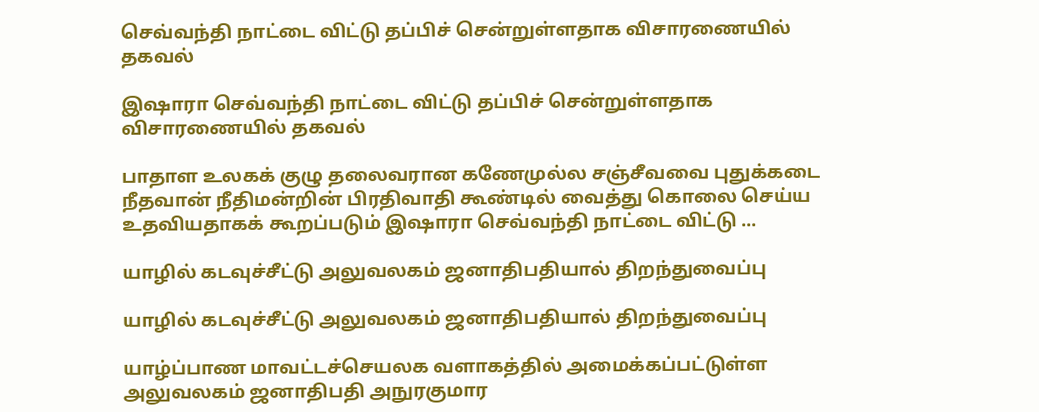செவ்வந்தி நாட்டை விட்டு தப்பிச் சென்றுள்ளதாக விசாரணையில் தகவல்

இஷாரா செவ்வந்தி நாட்டை விட்டு தப்பிச் சென்றுள்ளதாக விசாரணையில் தகவல்

பாதாள உலகக் குழு தலைவரான கணேமுல்ல சஞ்சீவவை புதுக்கடை நீதவான் நீதிமன்றின் பிரதிவாதி கூண்டில் வைத்து கொலை செய்ய உதவியதாகக் கூறப்படும் இஷாரா செவ்வந்தி நாட்டை விட்டு ...

யாழில் கடவுச்சீட்டு அலுவலகம் ஜனாதிபதியால் திறந்துவைப்பு

யாழில் கடவுச்சீட்டு அலுவலகம் ஜனாதிபதியால் திறந்துவைப்பு

யாழ்ப்பாண மாவட்டச்செயலக வளாகத்தில் அமைக்கப்பட்டுள்ள அலுவலகம் ஜனாதிபதி அநுரகுமார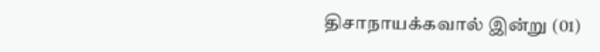திசாநாயக்கவால் இன்று (01)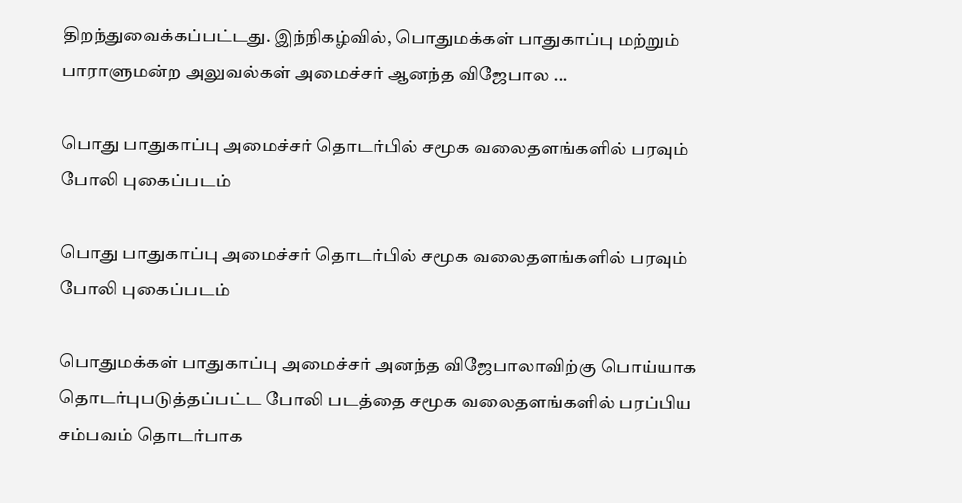திறந்துவைக்கப்பட்டது. இந்நிகழ்வில், பொதுமக்கள் பாதுகாப்பு மற்றும் பாராளுமன்ற அலுவல்கள் அமைச்சர் ஆனந்த விஜேபால ...

பொது பாதுகாப்பு அமைச்சர் தொடர்பில் சமூக வலைதளங்களில் பரவும் போலி புகைப்படம்

பொது பாதுகாப்பு அமைச்சர் தொடர்பில் சமூக வலைதளங்களில் பரவும் போலி புகைப்படம்

பொதுமக்கள் பாதுகாப்பு அமைச்சர் அனந்த விஜேபாலாவிற்கு பொய்யாக தொடர்புபடுத்தப்பட்ட போலி படத்தை சமூக வலைதளங்களில் பரப்பிய சம்பவம் தொடர்பாக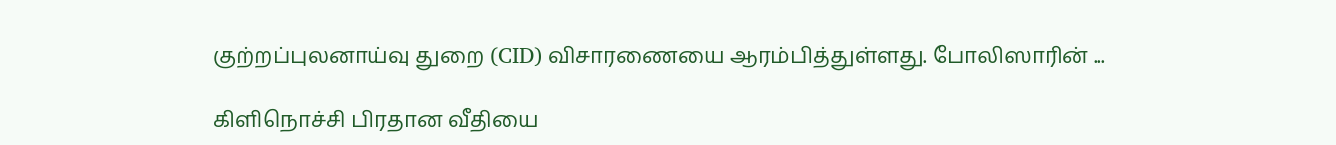குற்றப்புலனாய்வு துறை (CID) விசாரணையை ஆரம்பித்துள்ளது. போலிஸாரின் ...

கிளிநொச்சி பிரதான வீதியை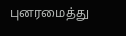புனரமைத்து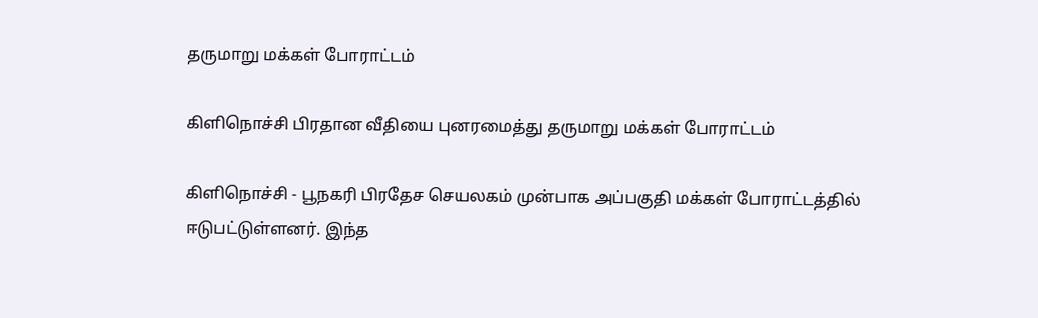தருமாறு மக்கள் போராட்டம்

கிளிநொச்சி பிரதான வீதியை புனரமைத்து தருமாறு மக்கள் போராட்டம்

கிளிநொச்சி - பூநகரி பிரதேச செயலகம் முன்பாக அப்பகுதி மக்கள் போராட்டத்தில் ஈடுபட்டுள்ளனர். இந்த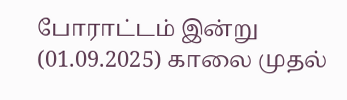போராட்டம் இன்று (01.09.2025) காலை முதல்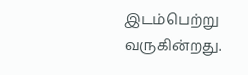இடம்பெற்று வருகின்றது.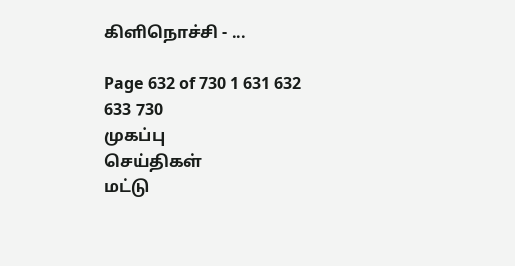கிளிநொச்சி - ...

Page 632 of 730 1 631 632 633 730
முகப்பு
செய்திகள்
மட்டு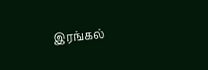இரங்கல்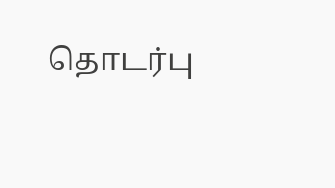தொடர்பு